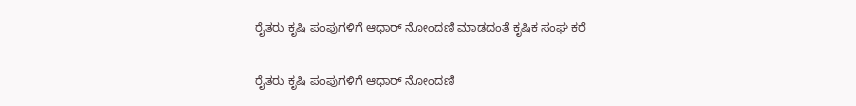ರೈತರು ಕೃಷಿ ಪಂಪುಗಳಿಗೆ ಆಧಾರ್ ನೋಂದಣಿ ಮಾಡದಂತೆ ಕೃಷಿಕ ಸಂಘ ಕರೆ

ರೈತರು ಕೃಷಿ ಪಂಪುಗಳಿಗೆ ಆಧಾರ್ ನೋಂದಣಿ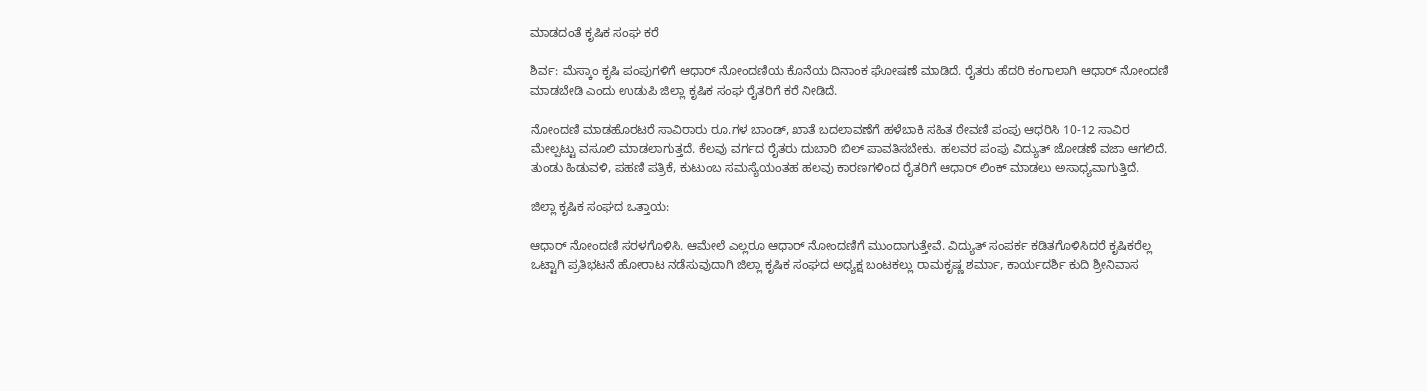ಮಾಡದಂತೆ ಕೃಷಿಕ ಸಂಘ ಕರೆ

ಶಿರ್ವ: ಮೆಸ್ಕಾಂ ಕೃಷಿ ಪಂಪುಗಳಿಗೆ ಆಧಾರ್ ನೋಂದಣಿಯ ಕೊನೆಯ ದಿನಾಂಕ ಘೋಷಣೆ ಮಾಡಿದೆ. ರೈತರು ಹೆದರಿ ಕಂಗಾಲಾಗಿ ಆಧಾರ್ ನೋಂದಣಿ ಮಾಡಬೇಡಿ ಎಂದು ಉಡುಪಿ ಜಿಲ್ಲಾ ಕೃಷಿಕ ಸಂಘ ರೈತರಿಗೆ ಕರೆ ನೀಡಿದೆ.

ನೋಂದಣಿ ಮಾಡಹೊರಟರೆ ಸಾವಿರಾರು ರೂ.ಗಳ ಬಾಂಡ್, ಖಾತೆ ಬದಲಾವಣೆಗೆ ಹಳೆಬಾಕಿ ಸಹಿತ ಠೇವಣಿ ಪಂಪು ಆಧರಿಸಿ 10-12 ಸಾವಿರ ಮೇಲ್ಪಟ್ಟು ವಸೂಲಿ ಮಾಡಲಾಗುತ್ತದೆ. ಕೆಲವು ವರ್ಗದ ರೈತರು ದುಬಾರಿ ಬಿಲ್ ಪಾವತಿಸಬೇಕು. ಹಲವರ ಪಂಪು ವಿದ್ಯುತ್ ಜೋಡಣೆ ವಜಾ ಆಗಲಿದೆ. ತುಂಡು ಹಿಡುವಳಿ, ಪಹಣಿ ಪತ್ರಿಕೆ, ಕುಟುಂಬ ಸಮಸ್ಯೆಯಂತಹ ಹಲವು ಕಾರಣಗಳಿಂದ ರೈತರಿಗೆ ಆಧಾರ್ ಲಿಂಕ್ ಮಾಡಲು ಅಸಾಧ್ಯವಾಗುತ್ತಿದೆ.

ಜಿಲ್ಲಾ ಕೃಷಿಕ ಸಂಘದ ಒತ್ತಾಯ:

ಆಧಾರ್ ನೋಂದಣಿ ಸರಳಗೊಳಿಸಿ. ಆಮೇಲೆ ಎಲ್ಲರೂ ಆಧಾರ್ ನೋಂದಣಿಗೆ ಮುಂದಾಗುತ್ತೇವೆ. ವಿದ್ಯುತ್ ಸಂಪರ್ಕ ಕಡಿತಗೊಳಿಸಿದರೆ ಕೃಷಿಕರೆಲ್ಲ ಒಟ್ಟಾಗಿ ಪ್ರತಿಭಟನೆ ಹೋರಾಟ ನಡೆಸುವುದಾಗಿ ಜಿಲ್ಲಾ ಕೃಷಿಕ ಸಂಘದ ಅಧ್ಯಕ್ಷ ಬಂಟಕಲ್ಲು ರಾಮಕೃಷ್ಣ ಶರ್ಮಾ, ಕಾರ್ಯದರ್ಶಿ ಕುದಿ ಶ್ರೀನಿವಾಸ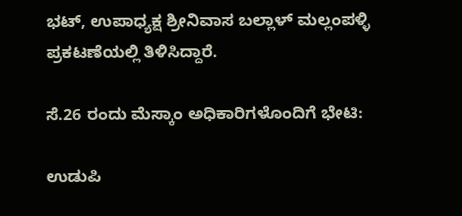ಭಟ್, ಉಪಾಧ್ಯಕ್ಷ ಶ್ರೀನಿವಾಸ ಬಲ್ಲಾಳ್ ಮಲ್ಲಂಪಳ್ಳಿ ಪ್ರಕಟಣೆಯಲ್ಲಿ ತಿಳಿಸಿದ್ದಾರೆ.

ಸೆ.26 ರಂದು ಮೆಸ್ಕಾಂ ಅಧಿಕಾರಿಗಳೊಂದಿಗೆ ಭೇಟಿ:

ಉಡುಪಿ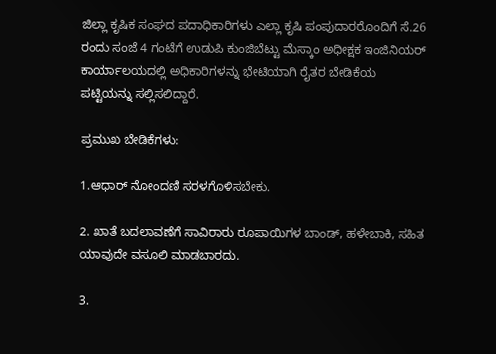ಜಿಲ್ಲಾ ಕೃಷಿಕ ಸಂಘದ ಪದಾಧಿಕಾರಿಗಳು ಎಲ್ಲಾ ಕೃಷಿ ಪಂಪುದಾರರೊಂದಿಗೆ ಸೆ.26 ರಂದು ಸಂಜೆ 4 ಗಂಟೆಗೆ ಉಡುಪಿ ಕುಂಜಿಬೆಟ್ಟು ಮೆಸ್ಕಾಂ ಅಧೀಕ್ಷಕ ಇಂಜಿನಿಯರ್ ಕಾರ್ಯಾಲಯದಲ್ಲಿ ಅಧಿಕಾರಿಗಳನ್ನು ಭೇಟಿಯಾಗಿ ರೈತರ ಬೇಡಿಕೆಯ ಪಟ್ಟಿಯನ್ನು ಸಲ್ಲಿಸಲಿದ್ದಾರೆ.

ಪ್ರಮುಖ ಬೇಡಿಕೆಗಳು:

1.ಆಧಾರ್ ನೋಂದಣಿ ಸರಳಗೊಳಿಸಬೇಕು.

2. ಖಾತೆ ಬದಲಾವಣೆಗೆ ಸಾವಿರಾರು ರೂಪಾಯಿಗಳ ಬಾಂಡ್, ಹಳೇಬಾಕಿ, ಸಹಿತ ಯಾವುದೇ ವಸೂಲಿ ಮಾಡಬಾರದು.

3.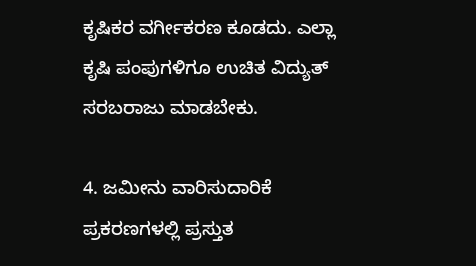ಕೃಷಿಕರ ವರ್ಗೀಕರಣ ಕೂಡದು. ಎಲ್ಲಾ ಕೃಷಿ ಪಂಪುಗಳಿಗೂ ಉಚಿತ ವಿದ್ಯುತ್ ಸರಬರಾಜು ಮಾಡಬೇಕು.

4. ಜಮೀನು ವಾರಿಸುದಾರಿಕೆ ಪ್ರಕರಣಗಳಲ್ಲಿ ಪ್ರಸ್ತುತ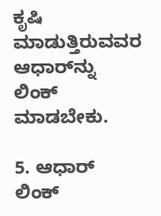ಕೃಷಿ ಮಾಡುತ್ತಿರುವವರ ಆಧಾರ್‌ನ್ನು ಲಿಂಕ್ ಮಾಡಬೇಕು.

5. ಆಧಾರ್ ಲಿಂಕ್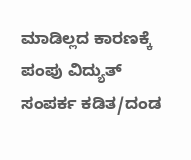ಮಾಡಿಲ್ಲದ ಕಾರಣಕ್ಕೆ ಪಂಪು ವಿದ್ಯುತ್ ಸಂಪರ್ಕ ಕಡಿತ/ದಂಡ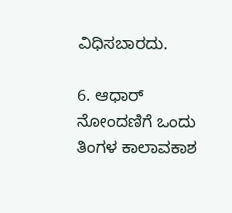ವಿಧಿಸಬಾರದು.

6. ಆಧಾರ್ ನೋಂದಣಿಗೆ ಒಂದು ತಿಂಗಳ ಕಾಲಾವಕಾಶ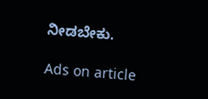ನೀಡಬೇಕು.

Ads on article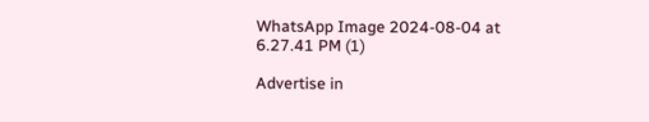WhatsApp Image 2024-08-04 at 6.27.41 PM (1)

Advertise in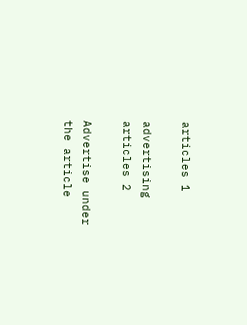articles 1

advertising articles 2

Advertise under the article